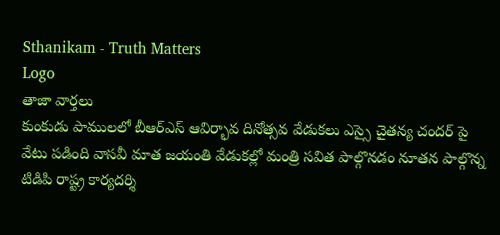Sthanikam - Truth Matters
Logo
తాజా వార్తలు
కుంకుడు పాములలో బీఆర్ఎస్ ఆవిర్భావ దినోత్సవ వేడుకలు ఎస్సై చైతన్య చందర్ పై వేటు పడింది వాసవీ మాత జయంతి వేడుకల్లో మంత్రి సవిత పాల్గొనడం నూతన పాల్గొన్న టిడిపి రాష్ట్ర కార్యదర్శి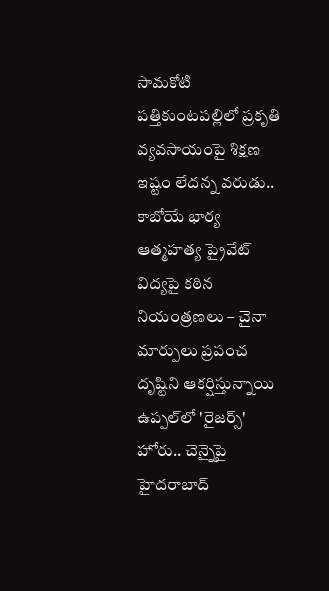సామకోటి పత్తికుంటపల్లిలో ప్రకృతి వ్యవసాయంపై శిక్షణ ఇష్టం లేదన్న వరుడు.. కాబోయే భార్య ఆత్మహత్య ప్రైవేట్ విద్యపై కఠిన నియంత్రణలు – చైనా మార్పులు ప్రపంచ దృష్టిని ఆకర్షిస్తున్నాయి ఉప్పల్‌లో 'రైజర్స్' హోరు.. చెన్నైపై హైదరాబాద్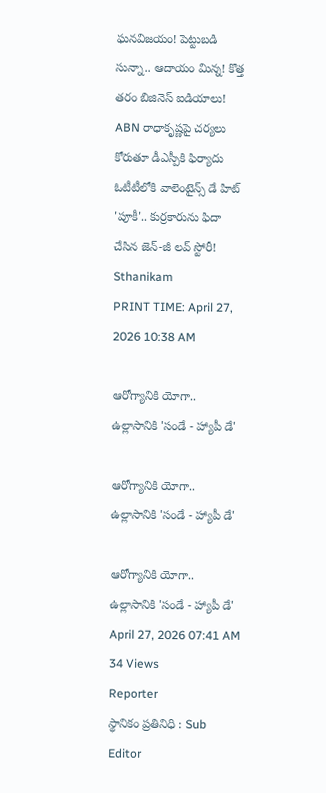ఘనవిజయం! పెట్టుబడి సున్నా.. ఆదాయం మిన్న! కొత్త తరం బిజినెస్ ఐడియాలు! ABN రాధాకృష్ణపై చర్యలు కోరుతూ డీఎస్పీకి ఫిర్యాదు ఓటీటీలోకి వాలెంటైన్స్ డే హిట్ 'పూకీ'.. కుర్రకారును ఫిదా చేసిన జెన్-జీ లవ్ స్టోరీ!
Sthanikam
PRINT TIME: April 27, 2026 10:38 AM

ఆరోగ్యానికి యోగా.. ఉల్లాసానికి 'సండే - హ్యాపీ డే'

ఆరోగ్యానికి యోగా.. ఉల్లాసానికి 'సండే - హ్యాపీ డే'

ఆరోగ్యానికి యోగా.. ఉల్లాసానికి 'సండే - హ్యాపీ డే'
April 27, 2026 07:41 AM 34 Views
Reporter
స్థానికం ప్రతినిధి : Sub Editor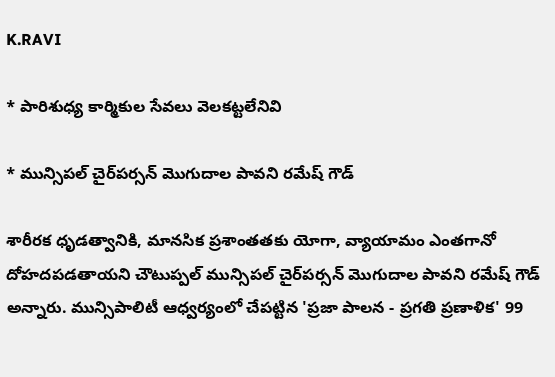K.RAVI

* పారిశుధ్య కార్మికుల సేవలు వెలకట్టలేనివి

* మున్సిపల్ చైర్‌పర్సన్ మొగుదాల పావని రమేష్ గౌడ్

శారీరక ధృడత్వానికి, మానసిక ప్రశాంతతకు యోగా, వ్యాయామం ఎంతగానో దోహదపడతాయని చౌటుప్పల్ మున్సిపల్ చైర్‌పర్సన్ మొగుదాల పావని రమేష్ గౌడ్ అన్నారు. మున్సిపాలిటీ ఆధ్వర్యంలో చేపట్టిన 'ప్రజా పాలన - ప్రగతి ప్రణాళిక' 99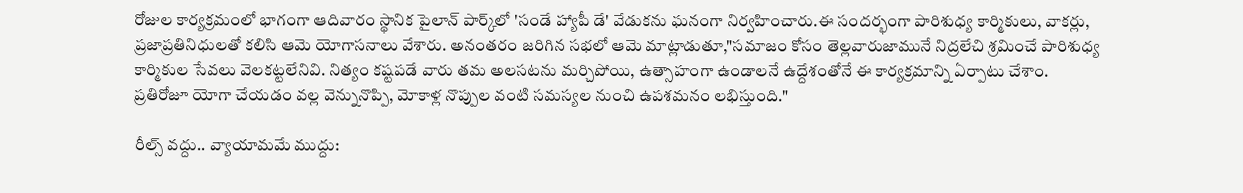రోజుల కార్యక్రమంలో భాగంగా ఆదివారం స్థానిక పైలాన్ పార్క్‌లో 'సండే హ్యాపీ డే' వేడుకను ఘనంగా నిర్వహించారు.ఈ సందర్భంగా పారిశుధ్య కార్మికులు, వాకర్లు, ప్రజాప్రతినిధులతో కలిసి ఆమె యోగాసనాలు వేశారు. అనంతరం జరిగిన సభలో ఆమె మాట్లాడుతూ,"సమాజం కోసం తెల్లవారుజామునే నిద్రలేచి శ్రమించే పారిశుధ్య కార్మికుల సేవలు వెలకట్టలేనివి. నిత్యం కష్టపడే వారు తమ అలసటను మర్చిపోయి, ఉత్సాహంగా ఉండాలనే ఉద్దేశంతోనే ఈ కార్యక్రమాన్ని ఏర్పాటు చేశాం. ప్రతిరోజూ యోగా చేయడం వల్ల వెన్నునొప్పి, మోకాళ్ల నొప్పుల వంటి సమస్యల నుంచి ఉపశమనం లభిస్తుంది."

రీల్స్ వద్దు.. వ్యాయామమే ముద్దు: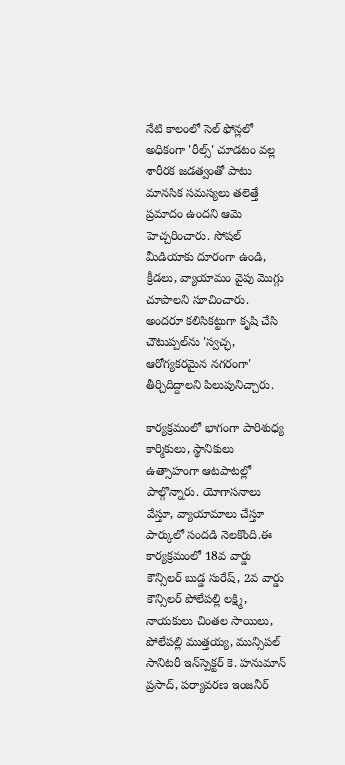నేటి కాలంలో సెల్ ఫోన్లలో అధికంగా 'రీల్స్' చూడటం వల్ల శారీరక జడత్వంతో పాటు మానసిక సమస్యలు తలెత్తే ప్రమాదం ఉందని ఆమె హెచ్చరించారు. సోషల్ మీడియాకు దూరంగా ఉండి, క్రీడలు, వ్యాయామం వైపు మొగ్గు చూపాలని సూచించారు. అందరూ కలిసికట్టుగా కృషి చేసి చౌటుప్పల్‌ను 'స్వచ్ఛ, ఆరోగ్యకరమైన నగరంగా' తీర్చిదిద్దాలని పిలుపునిచ్చారు.

కార్యక్రమంలో భాగంగా పారిశుధ్య కార్మికులు, స్థానికులు ఉత్సాహంగా ఆటపాటల్లో పాల్గొన్నారు. యోగాసనాలు వేస్తూ, వ్యాయామాలు చేస్తూ పార్కులో సందడి నెలకొంది.ఈ కార్యక్రమంలో 18వ వార్డు కౌన్సిలర్ బుడ్డ సురేష్, 2వ వార్డు కౌన్సిలర్ పోలేపల్లి లక్ష్మి, నాయకులు చింతల సాయిలు, పోలేపల్లి ముత్తయ్య, మున్సిపల్ సానిటరీ ఇన్‌స్పెక్టర్ కె. హనుమాన్ ప్రసాద్, పర్యావరణ ఇంజనీర్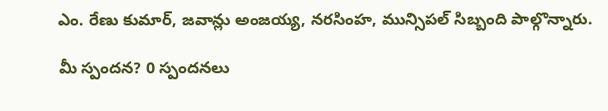ఎం. రేణు కుమార్, జవాన్లు అంజయ్య, నరసింహ, మున్సిపల్ సిబ్బంది పాల్గొన్నారు.

మీ స్పందన? 0 స్పందనలు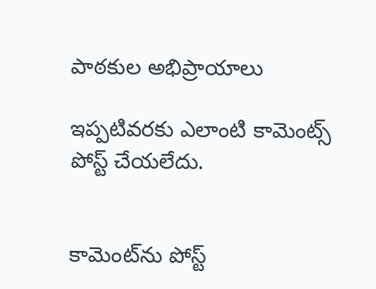పాఠకుల అభిప్రాయాలు

ఇప్పటివరకు ఎలాంటి కామెంట్స్ పోస్ట్ చేయలేదు.


కామెంట్‌ను పోస్ట్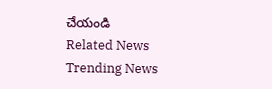చేయండి
Related News
Trending News